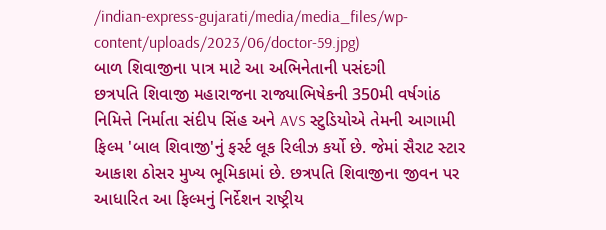/indian-express-gujarati/media/media_files/wp-content/uploads/2023/06/doctor-59.jpg)
બાળ શિવાજીના પાત્ર માટે આ અભિનેતાની પસંદગી
છત્રપતિ શિવાજી મહારાજના રાજ્યાભિષેકની 350મી વર્ષગાંઠ નિમિત્તે નિર્માતા સંદીપ સિંહ અને AVS સ્ટુડિયોએ તેમની આગામી ફિલ્મ 'બાલ શિવાજી'નું ફર્સ્ટ લૂક રિલીઝ કર્યો છે. જેમાં સૈરાટ સ્ટાર આકાશ ઠોસર મુખ્ય ભૂમિકામાં છે. છત્રપતિ શિવાજીના જીવન પર આધારિત આ ફિલ્મનું નિર્દેશન રાષ્ટ્રીય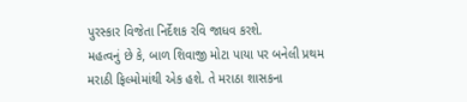પુરસ્કાર વિજેતા નિર્દેશક રવિ જાધવ કરશે.
મહત્વનું છે કે, બાળ શિવાજી મોટા પાયા પર બનેલી પ્રથમ મરાઠી ફિલ્મોમાંથી એક હશે. તે મરાઠા શાસકના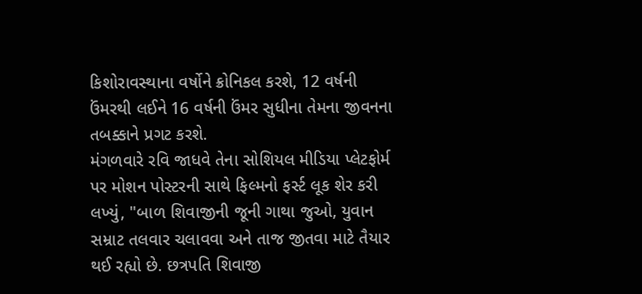કિશોરાવસ્થાના વર્ષોને ક્રોનિકલ કરશે, 12 વર્ષની ઉંમરથી લઈને 16 વર્ષની ઉંમર સુધીના તેમના જીવનના તબક્કાને પ્રગટ કરશે.
મંગળવારે રવિ જાધવે તેના સોશિયલ મીડિયા પ્લેટફોર્મ પર મોશન પોસ્ટરની સાથે ફિલ્મનો ફર્સ્ટ લૂક શેર કરી લખ્યું, "બાળ શિવાજીની જૂની ગાથા જુઓ, યુવાન સમ્રાટ તલવાર ચલાવવા અને તાજ જીતવા માટે તૈયાર થઈ રહ્યો છે. છત્રપતિ શિવાજી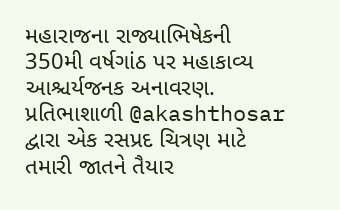મહારાજના રાજ્યાભિષેકની 350મી વર્ષગાંઠ પર મહાકાવ્ય આશ્ચર્યજનક અનાવરણ. પ્રતિભાશાળી @akashthosar દ્વારા એક રસપ્રદ ચિત્રણ માટે તમારી જાતને તૈયાર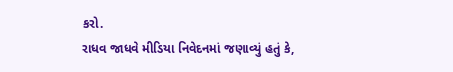કરો.
રાધવ જાધવે મીડિયા નિવેદનમાં જણાવ્યું હતું કે,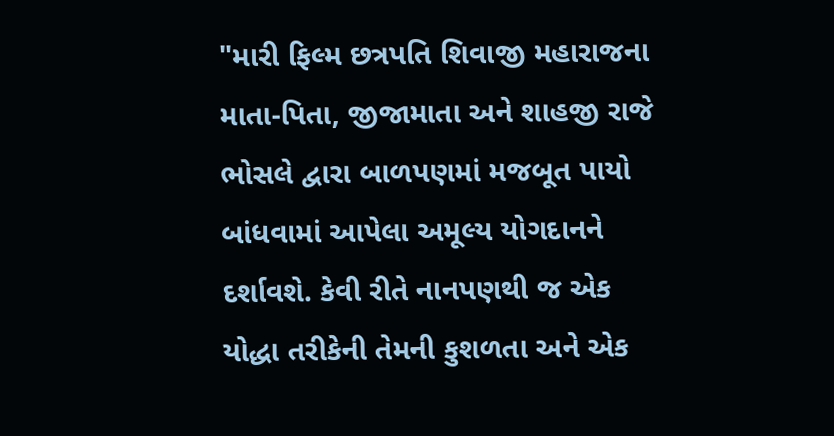"મારી ફિલ્મ છત્રપતિ શિવાજી મહારાજના માતા-પિતા, જીજામાતા અને શાહજી રાજે ભોસલે દ્વારા બાળપણમાં મજબૂત પાયો બાંધવામાં આપેલા અમૂલ્ય યોગદાનને દર્શાવશે. કેવી રીતે નાનપણથી જ એક યોદ્ધા તરીકેની તેમની કુશળતા અને એક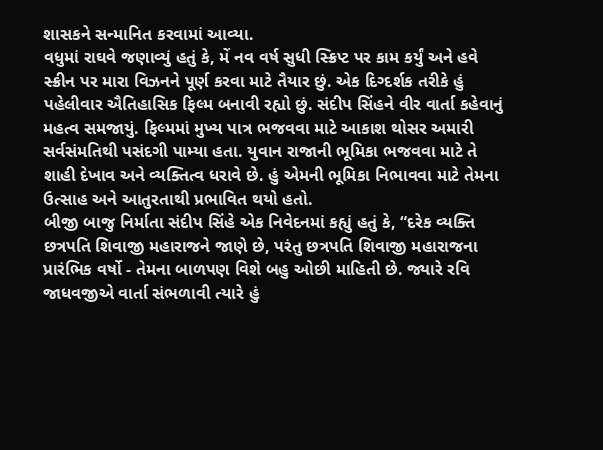શાસકને સન્માનિત કરવામાં આવ્યા.
વધુમાં રાઘવે જણાવ્યું હતું કે, મેં નવ વર્ષ સુધી સ્ક્રિપ્ટ પર કામ કર્યું અને હવે સ્ક્રીન પર મારા વિઝનને પૂર્ણ કરવા માટે તૈયાર છું. એક દિગ્દર્શક તરીકે હું પહેલીવાર ઐતિહાસિક ફિલ્મ બનાવી રહ્યો છું. સંદીપ સિંહને વીર વાર્તા કહેવાનું મહત્વ સમજાયું. ફિલ્મમાં મુખ્ય પાત્ર ભજવવા માટે આકાશ થોસર અમારી સર્વસંમતિથી પસંદગી પામ્યા હતા. યુવાન રાજાની ભૂમિકા ભજવવા માટે તે શાહી દેખાવ અને વ્યક્તિત્વ ધરાવે છે. હું એમની ભૂમિકા નિભાવવા માટે તેમના ઉત્સાહ અને આતુરતાથી પ્રભાવિત થયો હતો.
બીજી બાજુ નિર્માતા સંદીપ સિંહે એક નિવેદનમાં કહ્યું હતું કે, “દરેક વ્યક્તિ છત્રપતિ શિવાજી મહારાજને જાણે છે, પરંતુ છત્રપતિ શિવાજી મહારાજના પ્રારંભિક વર્ષો - તેમના બાળપણ વિશે બહુ ઓછી માહિતી છે. જ્યારે રવિ જાધવજીએ વાર્તા સંભળાવી ત્યારે હું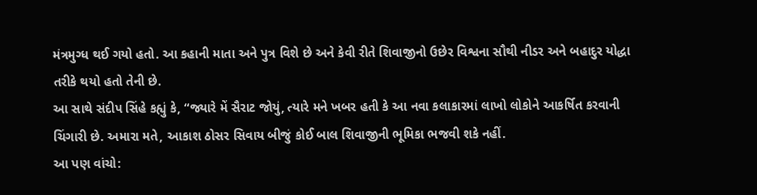મંત્રમુગ્ધ થઈ ગયો હતો. આ કહાની માતા અને પુત્ર વિશે છે અને કેવી રીતે શિવાજીનો ઉછેર વિશ્વના સૌથી નીડર અને બહાદુર યોદ્ધા તરીકે થયો હતો તેની છે.
આ સાથે સંદીપ સિંહે કહ્યું કે, “જ્યારે મેં સૈરાટ જોયું, ત્યારે મને ખબર હતી કે આ નવા કલાકારમાં લાખો લોકોને આકર્ષિત કરવાની ચિંગારી છે. અમારા મતે, આકાશ ઠોસર સિવાય બીજું કોઈ બાલ શિવાજીની ભૂમિકા ભજવી શકે નહીં.
આ પણ વાંચો: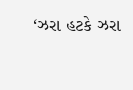‘ઝરા હટકે ઝરા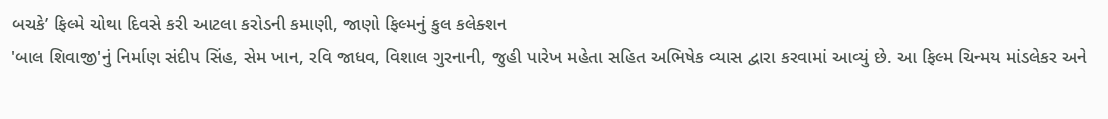બચકે’ ફિલ્મે ચોથા દિવસે કરી આટલા કરોડની કમાણી, જાણો ફિલ્મનું કુલ કલેક્શન
'બાલ શિવાજી'નું નિર્માણ સંદીપ સિંહ, સેમ ખાન, રવિ જાધવ, વિશાલ ગુરનાની, જુહી પારેખ મહેતા સહિત અભિષેક વ્યાસ દ્વારા કરવામાં આવ્યું છે. આ ફિલ્મ ચિન્મય માંડલેકર અને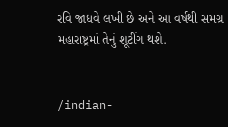રવિ જાધવે લખી છે અને આ વર્ષથી સમગ્ર મહારાષ્ટ્રમાં તેનું શૂટીંગ થશે.


/indian-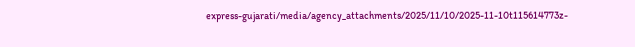express-gujarati/media/agency_attachments/2025/11/10/2025-11-10t115614773z-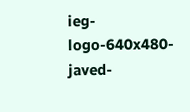ieg-logo-640x480-javed-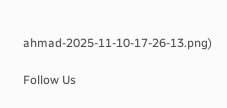ahmad-2025-11-10-17-26-13.png)

Follow Us